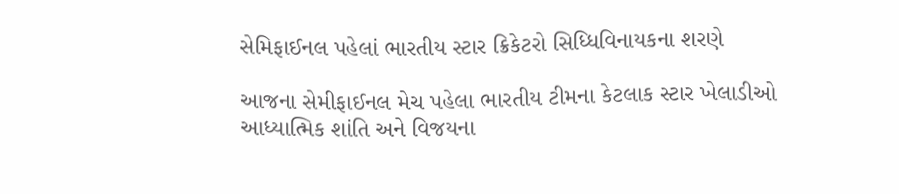સેમિફાઈનલ પહેલાં ભારતીય સ્ટાર ક્રિકેટરો સિધ્ધિવિનાયકના શરણે

આજના સેમીફાઈનલ મેચ પહેલા ભારતીય ટીમના કેટલાક સ્ટાર ખેલાડીઓ આધ્યાત્મિક શાંતિ અને વિજયના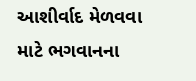આશીર્વાદ મેળવવા માટે ભગવાનના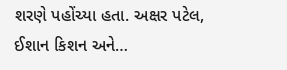શરણે પહોંચ્યા હતા. અક્ષર પટેલ, ઈશાન કિશન અને…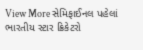View More સેમિફાઈનલ પહેલાં ભારતીય સ્ટાર ક્રિકેટરો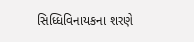સિધ્ધિવિનાયકના શરણે